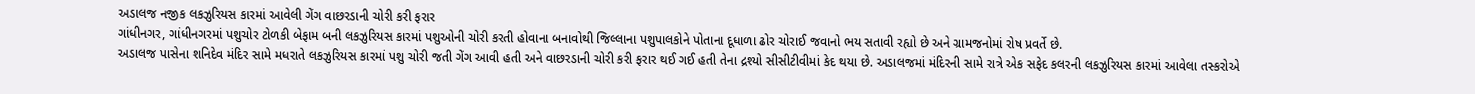અડાલજ નજીક લકઝુરિયસ કારમાં આવેલી ગેંગ વાછરડાની ચોરી કરી ફરાર
ગાંધીનગર, ગાંધીનગરમાં પશુચોર ટોળકી બેફામ બની લકઝુરિયસ કારમાં પશુઓની ચોરી કરતી હોવાના બનાવોથી જિલ્લાના પશુપાલકોને પોતાના દૂધાળા ઢોર ચોરાઈ જવાનો ભય સતાવી રહ્યો છે અને ગ્રામજનોમાં રોષ પ્રવર્તે છે.
અડાલજ પાસેના શનિદેવ મંદિર સામે મધરાતે લકઝુરિયસ કારમાં પશુ ચોરી જતી ગેંગ આવી હતી અને વાછરડાની ચોરી કરી ફરાર થઈ ગઈ હતી તેના દ્રશ્યો સીસીટીવીમાં કેદ થયા છે. અડાલજમાં મંદિરની સામે રાત્રે એક સફેદ કલરની લકઝુરિયસ કારમાં આવેલા તસ્કરોએ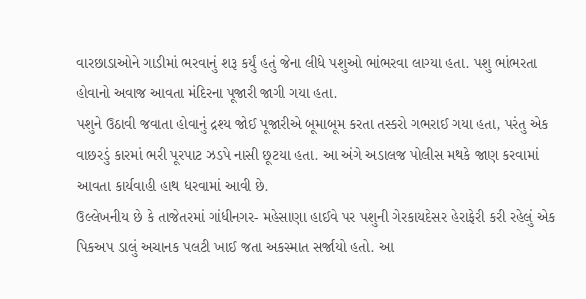વારછાડાઓને ગાડીમાં ભરવાનું શરૂ કર્યું હતું જેના લીધે પશુઓ ભાંભરવા લાગ્યા હતા. પશુ ભાંભરતા હોવાનો અવાજ આવતા મંદિરના પૂજારી જાગી ગયા હતા.
પશુને ઉઠાવી જવાતા હોવાનું દ્રશ્ય જોઈ પૂજારીએ બૂમાબૂમ કરતા તસ્કરો ગભરાઈ ગયા હતા, પરંતુ એક વાછરડું કારમાં ભરી પૂરપાટ ઝડપે નાસી છૂટયા હતા. આ અંગે અડાલજ પોલીસ મથકે જાણ કરવામાં આવતા કાર્યવાહી હાથ ધરવામાં આવી છે.
ઉલ્લેખનીય છે કે તાજેતરમાં ગાંધીનગર- મહેસાણા હાઈવે પર પશુની ગેરકાયદેસર હેરાફેરી કરી રહેલું એક પિકઅપ ડાલું અચાનક પલટી ખાઈ જતા અકસ્માત સર્જાયો હતો. આ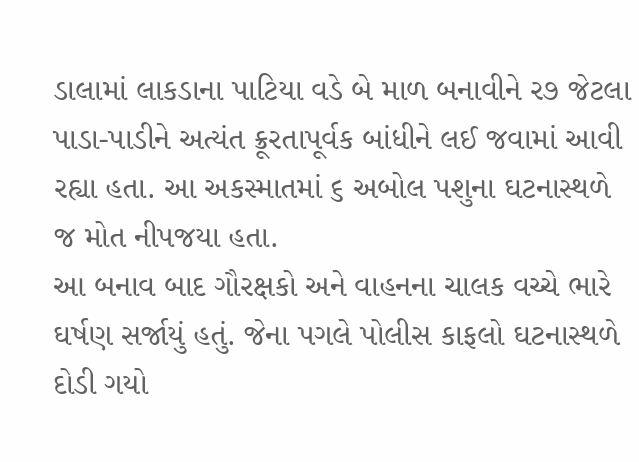ડાલામાં લાકડાના પાટિયા વડે બે માળ બનાવીને ર૭ જેટલા પાડા-પાડીને અત્યંત ક્રૂરતાપૂર્વક બાંધીને લઈ જવામાં આવી રહ્યા હતા. આ અકસ્માતમાં ૬ અબોલ પશુના ઘટનાસ્થળે જ મોત નીપજયા હતા.
આ બનાવ બાદ ગૌરક્ષકો અને વાહનના ચાલક વચ્ચે ભારે ઘર્ષણ સર્જાયું હતું. જેના પગલે પોલીસ કાફલો ઘટનાસ્થળે દોડી ગયો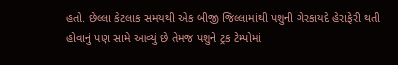હતો. છેલ્લા કેટલાક સમયથી એક બીજી જિલ્લામાંથી પશુની ગેરકાયદે હેરાફેરી થતી હોવાનું પણ સામે આવ્યું છે તેમજ પશુને ટ્રક ટેમ્પોમાં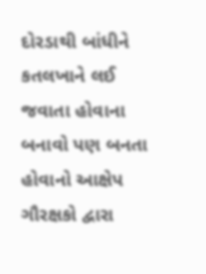દોરડાથી બાંધીને કતલખાને લઈ જવાતા હોવાના બનાવો પણ બનતા હોવાનો આક્ષેપ ગૌરક્ષકો દ્વારા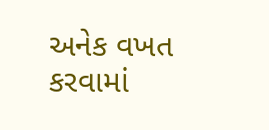અનેક વખત કરવામાં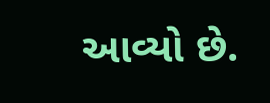આવ્યો છે.